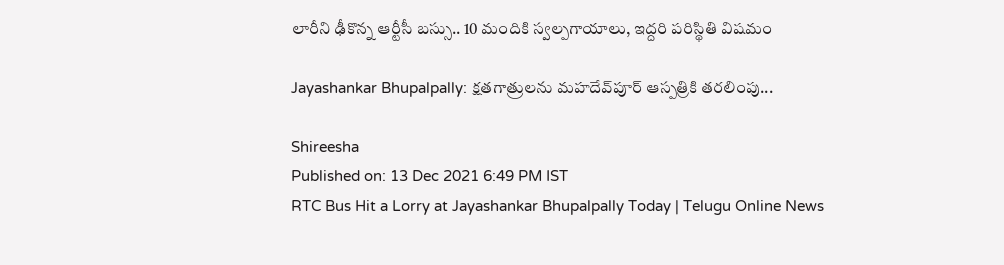లారీని ఢీకొన్న ఆర్టీసీ బస్సు.. 10 మందికి స్వల్పగాయాలు, ఇద్దరి పరిస్థితి విషమం

Jayashankar Bhupalpally: క్షతగాత్రులను మహదేవ్‌పూర్‌ ఆస్పత్రికి తరలింపు...

Shireesha
Published on: 13 Dec 2021 6:49 PM IST
RTC Bus Hit a Lorry at Jayashankar Bhupalpally Today | Telugu Online News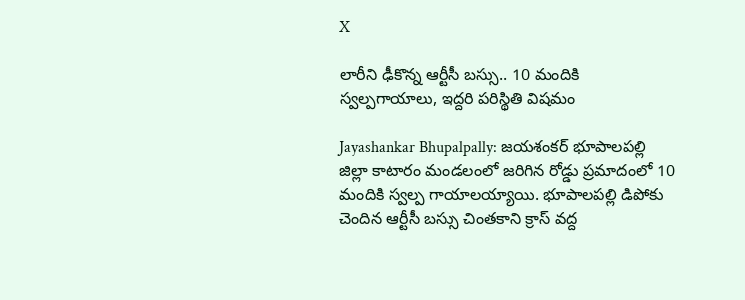X

లారీని ఢీకొన్న ఆర్టీసీ బస్సు.. 10 మందికి స్వల్పగాయాలు, ఇద్దరి పరిస్థితి విషమం

Jayashankar Bhupalpally: జయశంకర్‌ భూపాలపల్లి జిల్లా కాటారం మండలంలో జరిగిన రోడ్డు ప్రమాదంలో 10 మందికి స్వల్ప గాయాలయ్యాయి. భూపాలపల్లి డిపోకు చెందిన ఆర్టీసీ బస్సు చింతకాని క్రాస్‌ వద్ద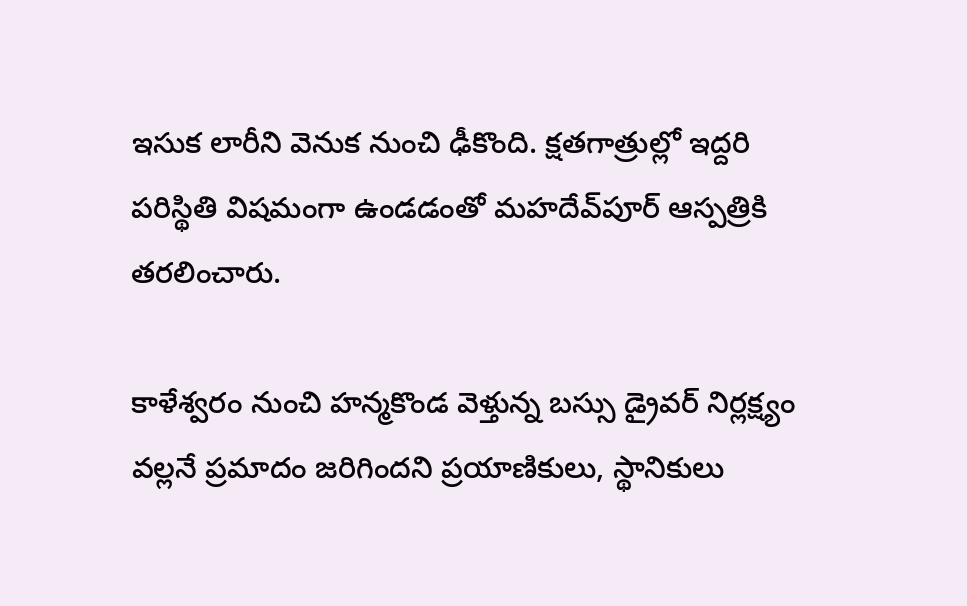ఇసుక లారీని వెనుక నుంచి ఢీకొంది. క్షతగాత్రుల్లో ఇద్దరి పరిస్థితి విషమంగా ఉండడంతో మహదేవ్‌పూర్‌ ఆస్పత్రికి తరలించారు.

కాళేశ్వరం నుంచి హన్మకొండ వెళ్తున్న బస్సు డ్రైవర్‌ నిర్లక్ష్యం వల్లనే ప్రమాదం జరిగిందని ప్రయాణికులు, స్థానికులు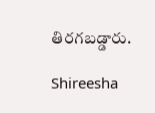తిరగబడ్డారు.

Shireesha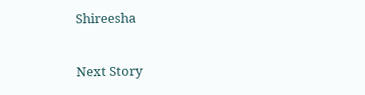Shireesha

Next Story